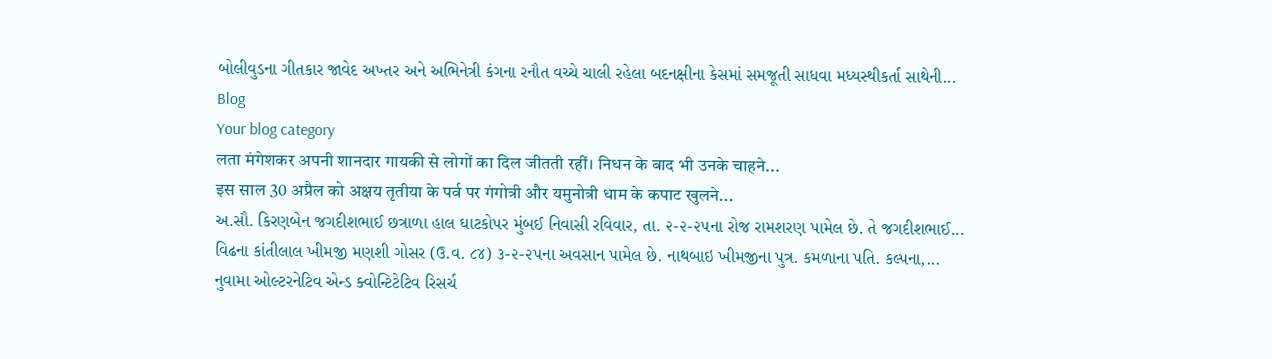બોલીવુડના ગીતકાર જાવેદ અખ્તર અને અભિનેત્રી કંગના રનૌત વચ્ચે ચાલી રહેલા બદનક્ષીના કેસમાં સમજૂતી સાધવા મધ્યસ્થીકર્તા સાથેની...
Blog
Your blog category
लता मंगेशकर अपनी शानदार गायकी से लोगों का दिल जीतती रहीं। निधन के बाद भी उनके चाहने...
इस साल 30 अप्रैल को अक्षय तृतीया के पर्व पर गंगोत्री और यमुनोत्री धाम के कपाट खुलने...
અ.સૌ. કિરણબેન જગદીશભાઈ છત્રાળા હાલ ઘાટકોપર મુંબઈ નિવાસી રવિવાર, તા. ૨-૨-૨૫ના રોજ રામશરણ પામેલ છે. તે જગદીશભાઈ...
વિઢના કાંતીલાલ ખીમજી મણશી ગોસર (ઉ.વ. ૮૪) ૩-૨-૨૫ના અવસાન પામેલ છે. નાથબાઇ ખીમજીના પુત્ર. કમળાના પતિ. કલ્પના,...
નુવામા ઓલ્ટરનેટિવ એન્ડ ક્વોન્ટિટેટિવ રિસર્ચ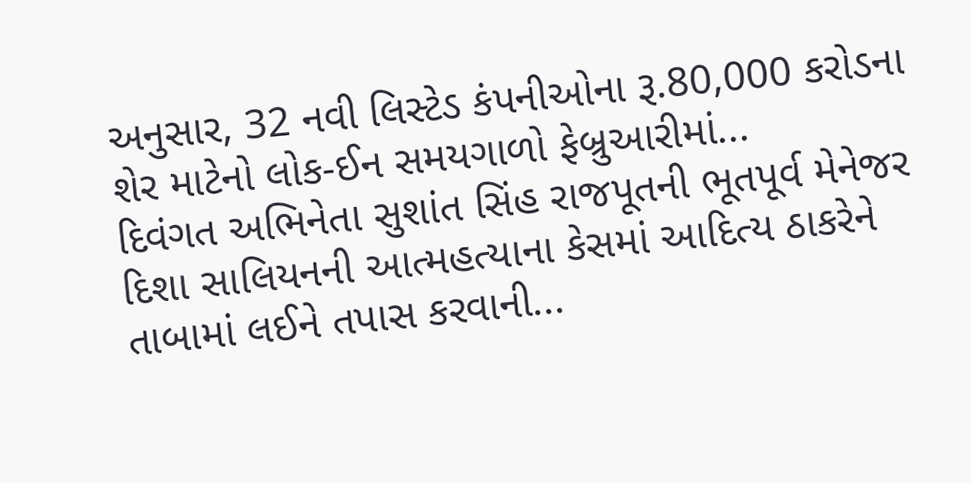અનુસાર, 32 નવી લિસ્ટેડ કંપનીઓના રૂ.80,000 કરોડના શેર માટેનો લોક-ઈન સમયગાળો ફેબ્રુઆરીમાં...
દિવંગત અભિનેતા સુશાંત સિંહ રાજપૂતની ભૂતપૂર્વ મેનેજર દિશા સાલિયનની આત્મહત્યાના કેસમાં આદિત્ય ઠાકરેને તાબામાં લઈને તપાસ કરવાની...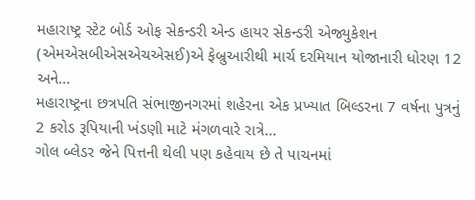મહારાષ્ટ્ર સ્ટેટ બોર્ડ ઓફ સેકન્ડરી એન્ડ હાયર સેકન્ડરી એજ્યુકેશન (એમએસબીએસએચએસઈ)એ ફેબ્રુઆરીથી માર્ચ દરમિયાન યોજાનારી ધોરણ 12 અને...
મહારાષ્ટ્રના છત્રપતિ સંભાજીનગરમાં શહેરના એક પ્રખ્યાત બિલ્ડરના 7 વર્ષના પુત્રનું 2 કરોડ રૂપિયાની ખંડણી માટે મંગળવારે રાત્રે...
ગોલ બ્લેડર જેને પિત્તની થેલી પણ કહેવાય છે તે પાચનમાં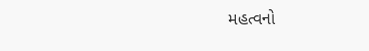મહત્વનો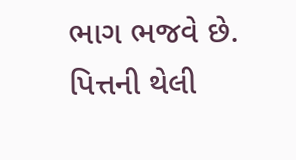ભાગ ભજવે છે. પિત્તની થેલી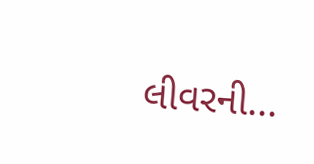લીવરની...